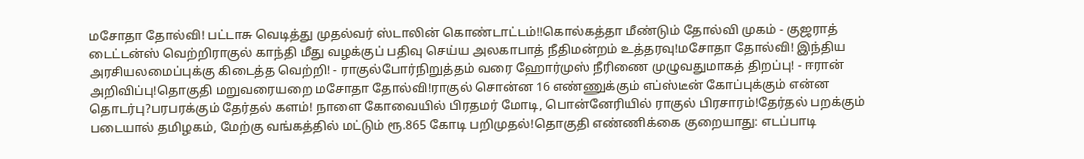மசோதா தோல்வி! பட்டாசு வெடித்து முதல்வர் ஸ்டாலின் கொண்டாட்டம்!!கொல்கத்தா மீண்டும் தோல்வி முகம் - குஜராத் டைட்டன்ஸ் வெற்றிராகுல் காந்தி மீது வழக்குப் பதிவு செய்ய அலகாபாத் நீதிமன்றம் உத்தரவு!மசோதா தோல்வி! இந்திய அரசியலமைப்புக்கு கிடைத்த வெற்றி! - ராகுல்போர்நிறுத்தம் வரை ஹோர்முஸ் நீரிணை முழுவதுமாகத் திறப்பு! - ஈரான் அறிவிப்பு!தொகுதி மறுவரையறை மசோதா தோல்வி!ராகுல் சொன்ன 16 எண்ணுக்கும் எப்ஸ்டீன் கோப்புக்கும் என்ன தொடர்பு?பரபரக்கும் தேர்தல் களம்! நாளை கோவையில் பிரதமர் மோடி, பொன்னேரியில் ராகுல் பிரசாரம்!தேர்தல் பறக்கும் படையால் தமிழகம், மேற்கு வங்கத்தில் மட்டும் ரூ.865 கோடி பறிமுதல்!தொகுதி எண்ணிக்கை குறையாது: எடப்பாடி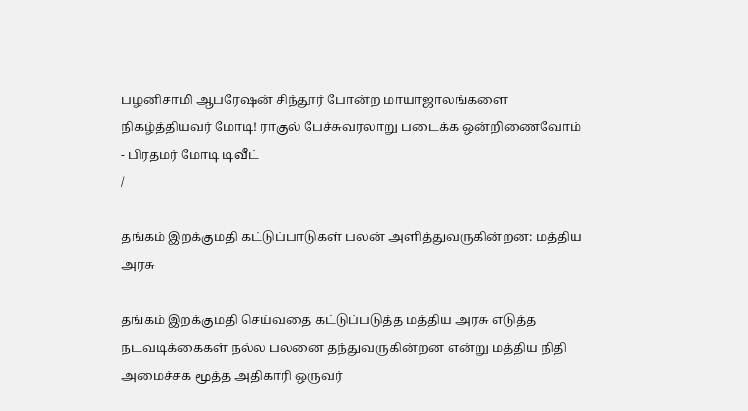பழனிசாமி ஆபரேஷன் சிந்தூர் போன்ற மாயாஜாலங்களை நிகழ்த்தியவர் மோடி! ராகுல் பேச்சுவரலாறு படைக்க ஒன்றிணைவோம் - பிரதமர் மோடி டிவீட்
/

தங்கம் இறக்குமதி கட்டுப்பாடுகள் பலன் அளித்துவருகின்றன: மத்திய அரசு

தங்கம் இறக்குமதி செய்வதை கட்டுப்படுத்த மத்திய அரசு எடுத்த நடவடிக்கைகள் நல்ல பலனை தந்துவருகின்றன என்று மத்திய நிதி அமைச்சக மூத்த அதிகாரி ஒருவர்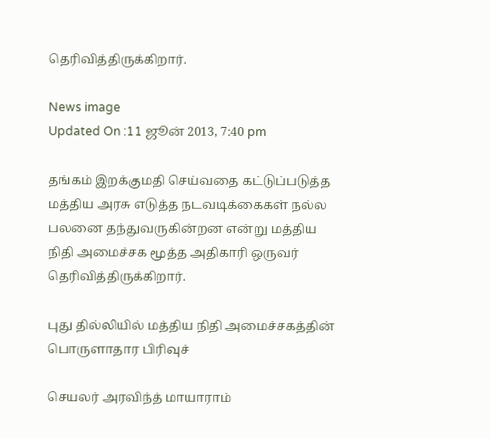தெரிவித்திருக்கிறார்.

News image
Updated On :11 ஜூன் 2013, 7:40 pm

தங்கம் இறக்குமதி செய்வதை கட்டுப்படுத்த மத்திய அரசு எடுத்த நடவடிக்கைகள் நல்ல பலனை தந்துவருகின்றன என்று மத்திய நிதி அமைச்சக மூத்த அதிகாரி ஒருவர் தெரிவித்திருக்கிறார்.

புது தில்லியில் மத்திய நிதி அமைச்சகத்தின் பொருளாதார பிரிவுச்

செயலர் அரவிந்த் மாயாராம்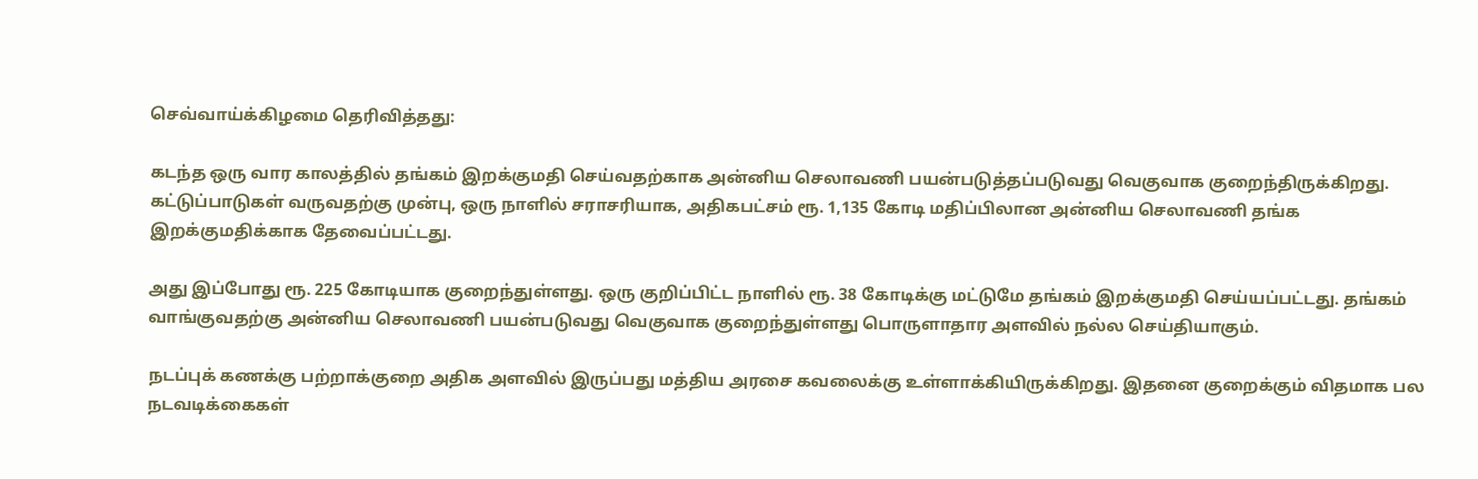செவ்வாய்க்கிழமை தெரிவித்தது:

கடந்த ஒரு வார காலத்தில் தங்கம் இறக்குமதி செய்வதற்காக அன்னிய செலாவணி பயன்படுத்தப்படுவது வெகுவாக குறைந்திருக்கிறது. கட்டுப்பாடுகள் வருவதற்கு முன்பு, ஒரு நாளில் சராசரியாக, அதிகபட்சம் ரூ. 1,135 கோடி மதிப்பிலான அன்னிய செலாவணி தங்க இறக்குமதிக்காக தேவைப்பட்டது.

அது இப்போது ரூ. 225 கோடியாக குறைந்துள்ளது. ஒரு குறிப்பிட்ட நாளில் ரூ. 38 கோடிக்கு மட்டுமே தங்கம் இறக்குமதி செய்யப்பட்டது. தங்கம் வாங்குவதற்கு அன்னிய செலாவணி பயன்படுவது வெகுவாக குறைந்துள்ளது பொருளாதார அளவில் நல்ல செய்தியாகும்.

நடப்புக் கணக்கு பற்றாக்குறை அதிக அளவில் இருப்பது மத்திய அரசை கவலைக்கு உள்ளாக்கியிருக்கிறது. இதனை குறைக்கும் விதமாக பல நடவடிக்கைகள்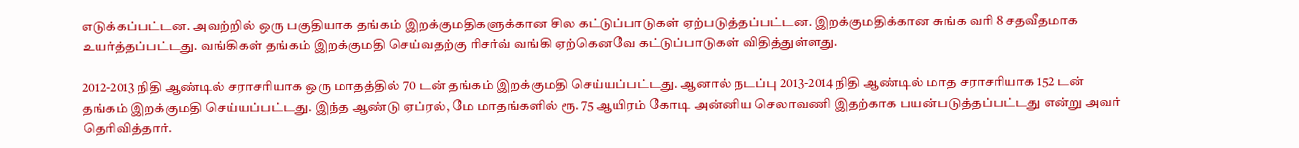எடுக்கப்பட்டன. அவற்றில் ஒரு பகுதியாக தங்கம் இறக்குமதிகளுக்கான சில கட்டுப்பாடுகள் ஏற்படுத்தப்பட்டன. இறக்குமதிக்கான சுங்க வரி 8 சதவீதமாக உயர்த்தப்பட்டது. வங்கிகள் தங்கம் இறக்குமதி செய்வதற்கு ரிசர்வ் வங்கி ஏற்கெனவே கட்டுப்பாடுகள் விதித்துள்ளது.

2012-2013 நிதி ஆண்டில் சராசரியாக ஒரு மாதத்தில் 70 டன் தங்கம் இறக்குமதி செய்யப்பட்டது. ஆனால் நடப்பு 2013-2014 நிதி ஆண்டில் மாத சராசரியாக 152 டன் தங்கம் இறக்குமதி செய்யப்பட்டது. இந்த ஆண்டு ஏப்ரல், மே மாதங்களில் ரூ. 75 ஆயிரம் கோடி அன்னிய செலாவணி இதற்காக பயன்படுத்தப்பட்டது என்று அவர் தெரிவித்தார்.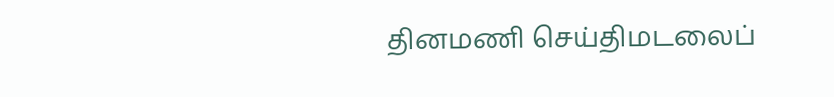தினமணி செய்திமடலைப்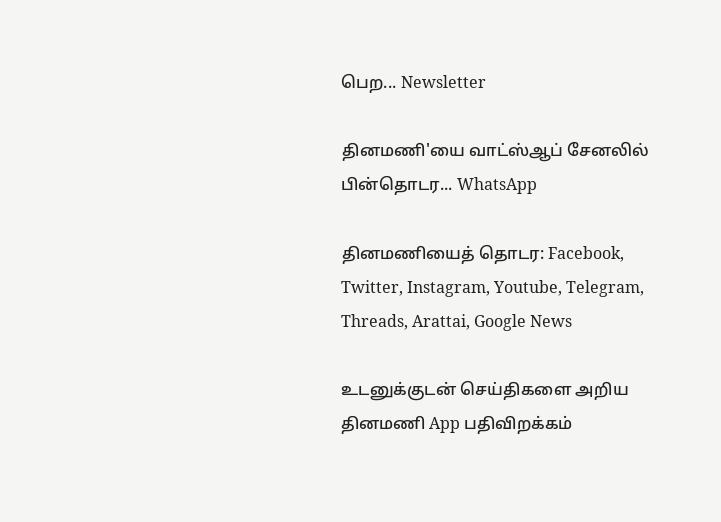பெற... Newsletter

தினமணி'யை வாட்ஸ்ஆப் சேனலில் பின்தொடர... WhatsApp

தினமணியைத் தொடர: Facebook, Twitter, Instagram, Youtube, Telegram, Threads, Arattai, Google News

உடனுக்குடன் செய்திகளை அறிய தினமணி App பதிவிறக்கம்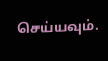செய்யவும்.